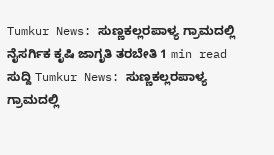Tumkur News: ಸುಣ್ಣಕಲ್ಲರಪಾಳ್ಯ ಗ್ರಾಮದಲ್ಲಿ ನೈಸರ್ಗಿಕ ಕೃಷಿ ಜಾಗೃತಿ ತರಬೇತಿ 1 min read ಸುದ್ದಿ Tumkur News: ಸುಣ್ಣಕಲ್ಲರಪಾಳ್ಯ ಗ್ರಾಮದಲ್ಲಿ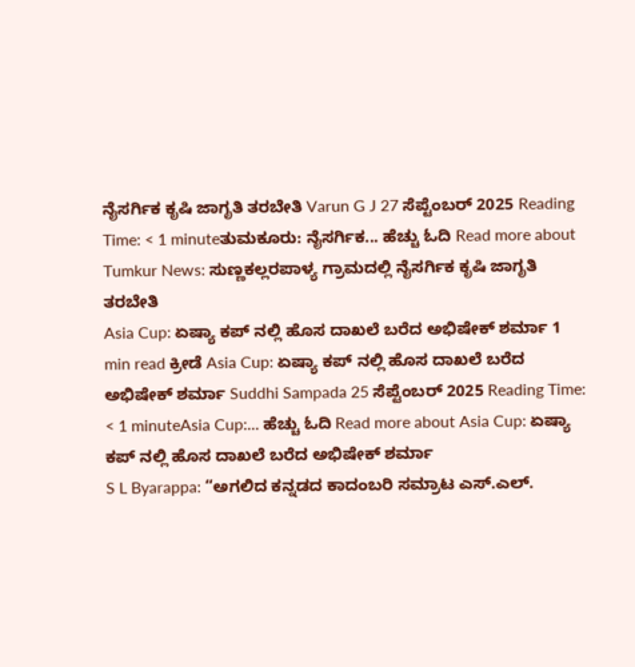ನೈಸರ್ಗಿಕ ಕೃಷಿ ಜಾಗೃತಿ ತರಬೇತಿ Varun G J 27 ಸೆಪ್ಟೆಂಬರ್ 2025 Reading Time: < 1 minuteತುಮಕೂರು: ನೈಸರ್ಗಿಕ... ಹೆಚ್ಚು ಓದಿ Read more about Tumkur News: ಸುಣ್ಣಕಲ್ಲರಪಾಳ್ಯ ಗ್ರಾಮದಲ್ಲಿ ನೈಸರ್ಗಿಕ ಕೃಷಿ ಜಾಗೃತಿ ತರಬೇತಿ
Asia Cup: ಏಷ್ಯಾ ಕಪ್ ನಲ್ಲಿ ಹೊಸ ದಾಖಲೆ ಬರೆದ ಅಭಿಷೇಕ್ ಶರ್ಮಾ 1 min read ಕ್ರೀಡೆ Asia Cup: ಏಷ್ಯಾ ಕಪ್ ನಲ್ಲಿ ಹೊಸ ದಾಖಲೆ ಬರೆದ ಅಭಿಷೇಕ್ ಶರ್ಮಾ Suddhi Sampada 25 ಸೆಪ್ಟೆಂಬರ್ 2025 Reading Time: < 1 minuteAsia Cup:... ಹೆಚ್ಚು ಓದಿ Read more about Asia Cup: ಏಷ್ಯಾ ಕಪ್ ನಲ್ಲಿ ಹೊಸ ದಾಖಲೆ ಬರೆದ ಅಭಿಷೇಕ್ ಶರ್ಮಾ
S L Byarappa: “ಅಗಲಿದ ಕನ್ನಡದ ಕಾದಂಬರಿ ಸಮ್ರಾಟ ಎಸ್.ಎಲ್.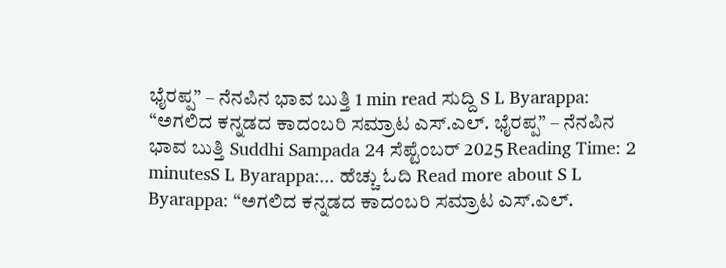ಭೈರಪ್ಪ” – ನೆನಪಿನ ಭಾವ ಬುತ್ತಿ 1 min read ಸುದ್ದಿ S L Byarappa: “ಅಗಲಿದ ಕನ್ನಡದ ಕಾದಂಬರಿ ಸಮ್ರಾಟ ಎಸ್.ಎಲ್. ಭೈರಪ್ಪ” – ನೆನಪಿನ ಭಾವ ಬುತ್ತಿ Suddhi Sampada 24 ಸೆಪ್ಟೆಂಬರ್ 2025 Reading Time: 2 minutesS L Byarappa:... ಹೆಚ್ಚು ಓದಿ Read more about S L Byarappa: “ಅಗಲಿದ ಕನ್ನಡದ ಕಾದಂಬರಿ ಸಮ್ರಾಟ ಎಸ್.ಎಲ್.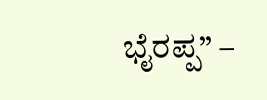ಭೈರಪ್ಪ” –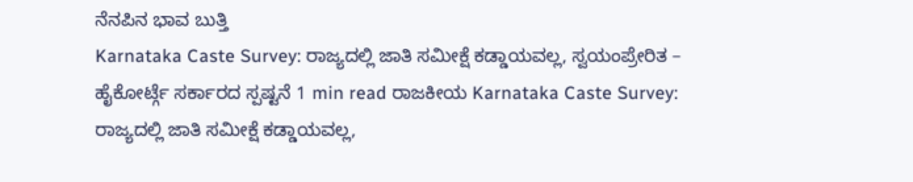ನೆನಪಿನ ಭಾವ ಬುತ್ತಿ
Karnataka Caste Survey: ರಾಜ್ಯದಲ್ಲಿ ಜಾತಿ ಸಮೀಕ್ಷೆ ಕಡ್ಡಾಯವಲ್ಲ, ಸ್ವಯಂಪ್ರೇರಿತ – ಹೈಕೋರ್ಟ್ಗೆ ಸರ್ಕಾರದ ಸ್ಪಷ್ಟನೆ 1 min read ರಾಜಕೀಯ Karnataka Caste Survey: ರಾಜ್ಯದಲ್ಲಿ ಜಾತಿ ಸಮೀಕ್ಷೆ ಕಡ್ಡಾಯವಲ್ಲ,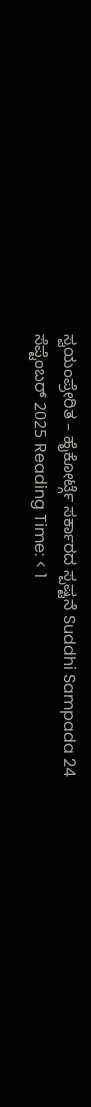ಸ್ವಯಂಪ್ರೇರಿತ – ಹೈಕೋರ್ಟ್ಗೆ ಸರ್ಕಾರದ ಸ್ಪಷ್ಟನೆ Suddhi Sampada 24 ಸೆಪ್ಟೆಂಬರ್ 2025 Reading Time: < 1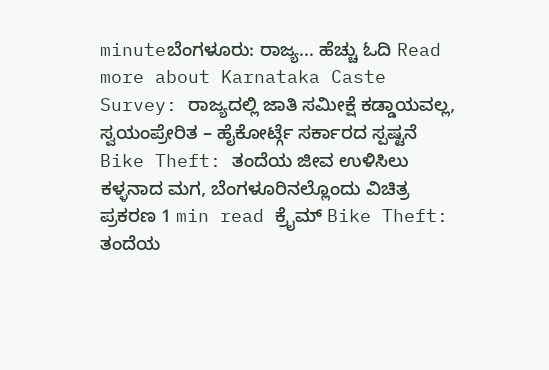minuteಬೆಂಗಳೂರು: ರಾಜ್ಯ... ಹೆಚ್ಚು ಓದಿ Read more about Karnataka Caste Survey: ರಾಜ್ಯದಲ್ಲಿ ಜಾತಿ ಸಮೀಕ್ಷೆ ಕಡ್ಡಾಯವಲ್ಲ, ಸ್ವಯಂಪ್ರೇರಿತ – ಹೈಕೋರ್ಟ್ಗೆ ಸರ್ಕಾರದ ಸ್ಪಷ್ಟನೆ
Bike Theft: ತಂದೆಯ ಜೀವ ಉಳಿಸಿಲು ಕಳ್ಳನಾದ ಮಗ, ಬೆಂಗಳೂರಿನಲ್ಲೊಂದು ವಿಚಿತ್ರ ಪ್ರಕರಣ 1 min read ಕ್ರೈಮ್ Bike Theft: ತಂದೆಯ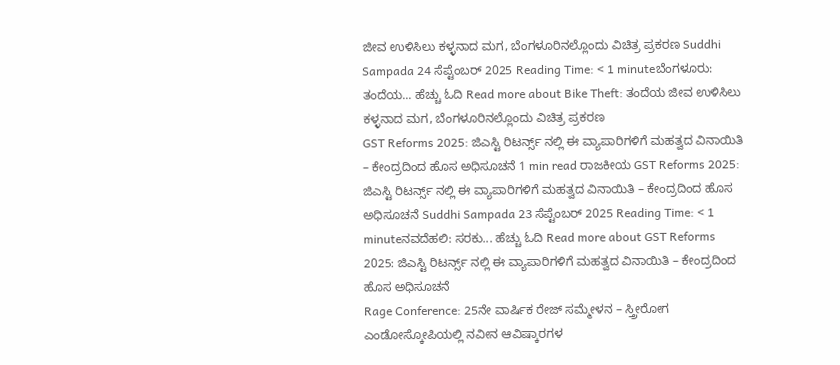ಜೀವ ಉಳಿಸಿಲು ಕಳ್ಳನಾದ ಮಗ, ಬೆಂಗಳೂರಿನಲ್ಲೊಂದು ವಿಚಿತ್ರ ಪ್ರಕರಣ Suddhi Sampada 24 ಸೆಪ್ಟೆಂಬರ್ 2025 Reading Time: < 1 minuteಬೆಂಗಳೂರು: ತಂದೆಯ... ಹೆಚ್ಚು ಓದಿ Read more about Bike Theft: ತಂದೆಯ ಜೀವ ಉಳಿಸಿಲು ಕಳ್ಳನಾದ ಮಗ, ಬೆಂಗಳೂರಿನಲ್ಲೊಂದು ವಿಚಿತ್ರ ಪ್ರಕರಣ
GST Reforms 2025: ಜಿಎಸ್ಟಿ ರಿಟರ್ನ್ಸ್ ನಲ್ಲಿ ಈ ವ್ಯಾಪಾರಿಗಳಿಗೆ ಮಹತ್ವದ ವಿನಾಯಿತಿ – ಕೇಂದ್ರದಿಂದ ಹೊಸ ಅಧಿಸೂಚನೆ 1 min read ರಾಜಕೀಯ GST Reforms 2025: ಜಿಎಸ್ಟಿ ರಿಟರ್ನ್ಸ್ ನಲ್ಲಿ ಈ ವ್ಯಾಪಾರಿಗಳಿಗೆ ಮಹತ್ವದ ವಿನಾಯಿತಿ – ಕೇಂದ್ರದಿಂದ ಹೊಸ ಅಧಿಸೂಚನೆ Suddhi Sampada 23 ಸೆಪ್ಟೆಂಬರ್ 2025 Reading Time: < 1 minuteನವದೆಹಲಿ: ಸರಕು... ಹೆಚ್ಚು ಓದಿ Read more about GST Reforms 2025: ಜಿಎಸ್ಟಿ ರಿಟರ್ನ್ಸ್ ನಲ್ಲಿ ಈ ವ್ಯಾಪಾರಿಗಳಿಗೆ ಮಹತ್ವದ ವಿನಾಯಿತಿ – ಕೇಂದ್ರದಿಂದ ಹೊಸ ಅಧಿಸೂಚನೆ
Rage Conference: 25ನೇ ವಾರ್ಷಿಕ ರೇಜ್ ಸಮ್ಮೇಳನ – ಸ್ತ್ರೀರೋಗ ಎಂಡೋಸ್ಕೋಪಿಯಲ್ಲಿ ನವೀನ ಆವಿಷ್ಕಾರಗಳ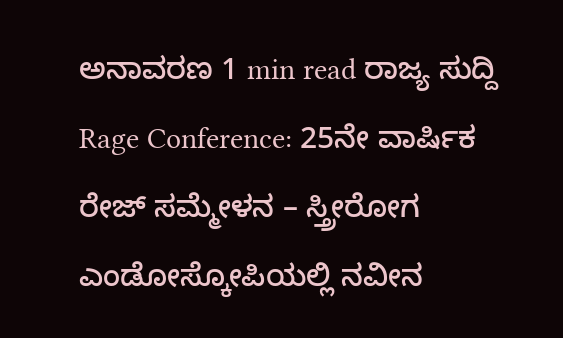ಅನಾವರಣ 1 min read ರಾಜ್ಯ ಸುದ್ದಿ Rage Conference: 25ನೇ ವಾರ್ಷಿಕ ರೇಜ್ ಸಮ್ಮೇಳನ – ಸ್ತ್ರೀರೋಗ ಎಂಡೋಸ್ಕೋಪಿಯಲ್ಲಿ ನವೀನ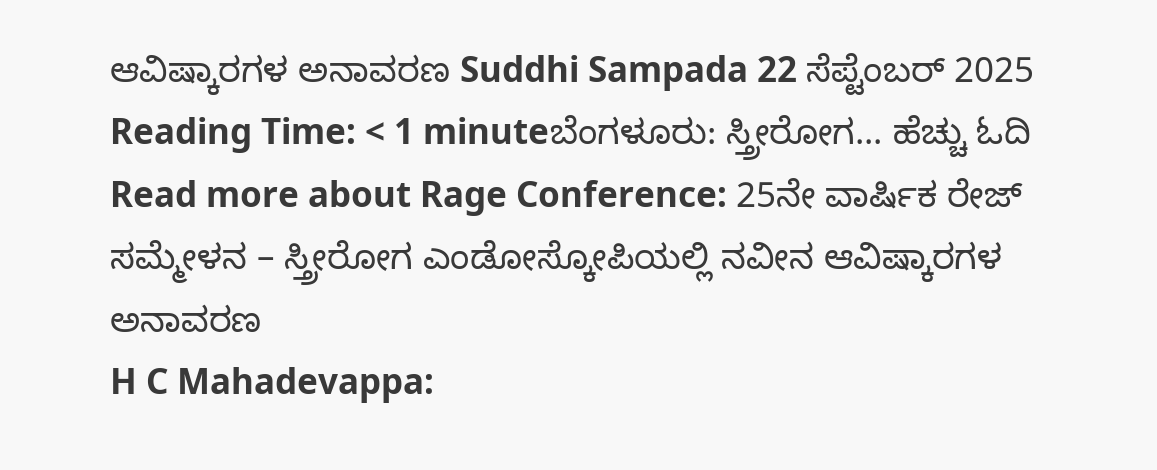ಆವಿಷ್ಕಾರಗಳ ಅನಾವರಣ Suddhi Sampada 22 ಸೆಪ್ಟೆಂಬರ್ 2025 Reading Time: < 1 minuteಬೆಂಗಳೂರು: ಸ್ತ್ರೀರೋಗ... ಹೆಚ್ಚು ಓದಿ Read more about Rage Conference: 25ನೇ ವಾರ್ಷಿಕ ರೇಜ್ ಸಮ್ಮೇಳನ – ಸ್ತ್ರೀರೋಗ ಎಂಡೋಸ್ಕೋಪಿಯಲ್ಲಿ ನವೀನ ಆವಿಷ್ಕಾರಗಳ ಅನಾವರಣ
H C Mahadevappa: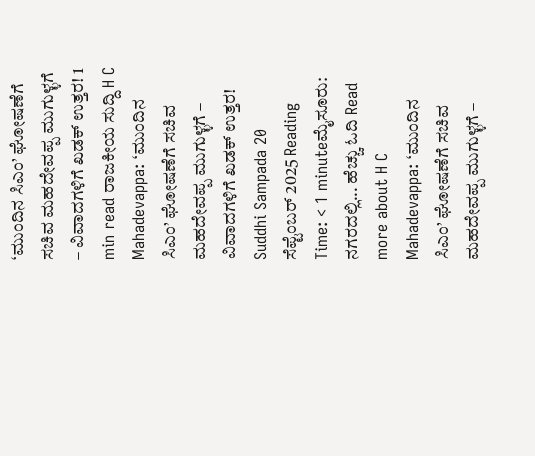‘ಮುಂದಿನ ಸಿಎಂ’ ಘೋಷಣೆಗೆ ಸಚಿವ ಮಹದೇವಪ್ಪ ಮುಗುಳ್ಳಗೆ – ವಿವಾದಗಳಿಗೆ ಖಡಕ್ ಉತ್ತರ! 1 min read ರಾಜಕೀಯ ಸುದ್ದಿ H C Mahadevappa: ‘ಮುಂದಿನ ಸಿಎಂ’ ಘೋಷಣೆಗೆ ಸಚಿವ ಮಹದೇವಪ್ಪ ಮುಗುಳ್ಳಗೆ – ವಿವಾದಗಳಿಗೆ ಖಡಕ್ ಉತ್ತರ! Suddhi Sampada 20 ಸೆಪ್ಟೆಂಬರ್ 2025 Reading Time: < 1 minuteಮೈಸೂರು: ನಗರದಲ್ಲಿ... ಹೆಚ್ಚು ಓದಿ Read more about H C Mahadevappa: ‘ಮುಂದಿನ ಸಿಎಂ’ ಘೋಷಣೆಗೆ ಸಚಿವ ಮಹದೇವಪ್ಪ ಮುಗುಳ್ಳಗೆ –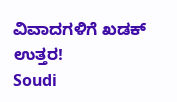ವಿವಾದಗಳಿಗೆ ಖಡಕ್ ಉತ್ತರ!
Soudi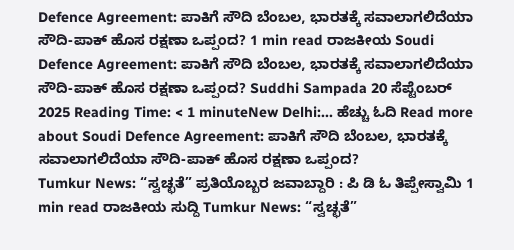Defence Agreement: ಪಾಕಿಗೆ ಸೌದಿ ಬೆಂಬಲ, ಭಾರತಕ್ಕೆ ಸವಾಲಾಗಲಿದೆಯಾ ಸೌದಿ-ಪಾಕ್ ಹೊಸ ರಕ್ಷಣಾ ಒಪ್ಪಂದ? 1 min read ರಾಜಕೀಯ Soudi Defence Agreement: ಪಾಕಿಗೆ ಸೌದಿ ಬೆಂಬಲ, ಭಾರತಕ್ಕೆ ಸವಾಲಾಗಲಿದೆಯಾ ಸೌದಿ-ಪಾಕ್ ಹೊಸ ರಕ್ಷಣಾ ಒಪ್ಪಂದ? Suddhi Sampada 20 ಸೆಪ್ಟೆಂಬರ್ 2025 Reading Time: < 1 minuteNew Delhi:... ಹೆಚ್ಚು ಓದಿ Read more about Soudi Defence Agreement: ಪಾಕಿಗೆ ಸೌದಿ ಬೆಂಬಲ, ಭಾರತಕ್ಕೆ ಸವಾಲಾಗಲಿದೆಯಾ ಸೌದಿ-ಪಾಕ್ ಹೊಸ ರಕ್ಷಣಾ ಒಪ್ಪಂದ?
Tumkur News: “ಸ್ವಚ್ಛತೆ” ಪ್ರತಿಯೊಬ್ಬರ ಜವಾಬ್ದಾರಿ : ಪಿ ಡಿ ಓ ತಿಪ್ಪೇಸ್ವಾಮಿ 1 min read ರಾಜಕೀಯ ಸುದ್ದಿ Tumkur News: “ಸ್ವಚ್ಛತೆ”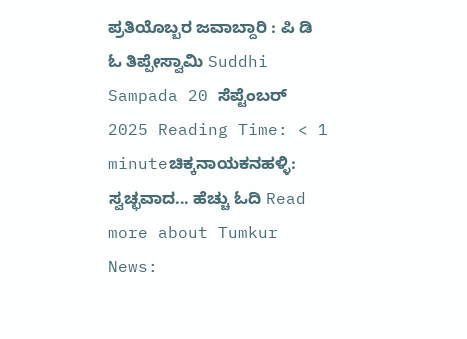ಪ್ರತಿಯೊಬ್ಬರ ಜವಾಬ್ದಾರಿ : ಪಿ ಡಿ ಓ ತಿಪ್ಪೇಸ್ವಾಮಿ Suddhi Sampada 20 ಸೆಪ್ಟೆಂಬರ್ 2025 Reading Time: < 1 minuteಚಿಕ್ಕನಾಯಕನಹಳ್ಳಿ: ಸ್ವಚ್ಛವಾದ... ಹೆಚ್ಚು ಓದಿ Read more about Tumkur News: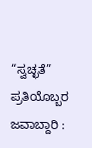“ಸ್ವಚ್ಛತೆ” ಪ್ರತಿಯೊಬ್ಬರ ಜವಾಬ್ದಾರಿ :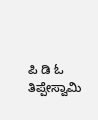ಪಿ ಡಿ ಓ ತಿಪ್ಪೇಸ್ವಾಮಿ